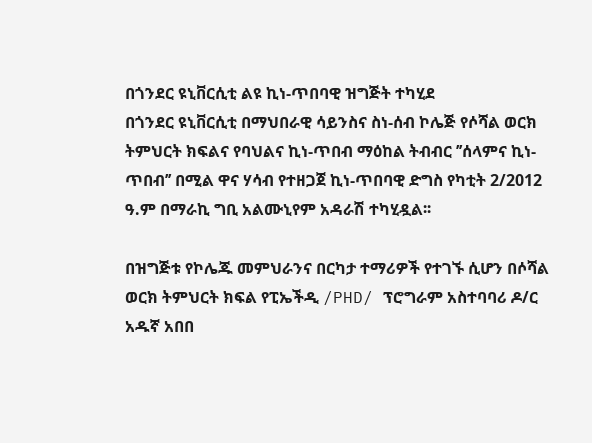በጎንደር ዩኒቨርሲቲ ልዩ ኪነ-ጥበባዊ ዝግጅት ተካሂደ
በጎንደር ዩኒቨርሲቲ በማህበራዊ ሳይንስና ስነ-ሰብ ኮሌጅ የሶሻል ወርክ ትምህርት ክፍልና የባህልና ኪነ-ጥበብ ማዕከል ትብብር ’’ሰላምና ኪነ-ጥበብ’’ በሚል ዋና ሃሳብ የተዘጋጀ ኪነ-ጥበባዊ ድግስ የካቲት 2/2012 ዓ.ም በማራኪ ግቢ አልሙኒየም አዳራሽ ተካሂዷል፡፡

በዝግጅቱ የኮሌጁ መምህራንና በርካታ ተማሪዎች የተገኙ ሲሆን በሶሻል ወርክ ትምህርት ክፍል የፒኤችዲ /PHD/ ፕሮግራም አስተባባሪ ዶ/ር አዱኛ አበበ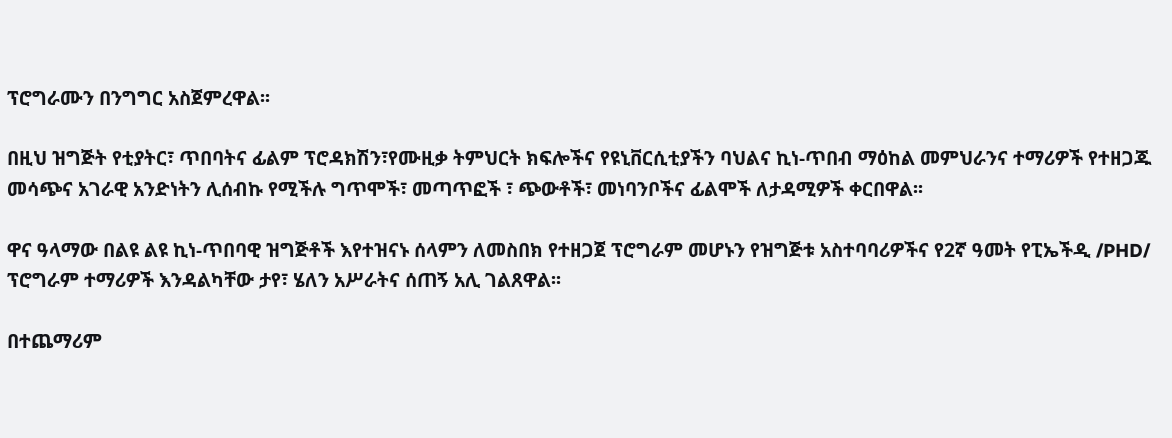ፕሮግራሙን በንግግር አስጀምረዋል፡፡

በዚህ ዝግጅት የቲያትር፣ ጥበባትና ፊልም ፕሮዳክሽን፣የሙዚቃ ትምህርት ክፍሎችና የዩኒቨርሲቲያችን ባህልና ኪነ-ጥበብ ማዕከል መምህራንና ተማሪዎች የተዘጋጁ መሳጭና አገራዊ አንድነትን ሊሰብኩ የሚችሉ ግጥሞች፣ መጣጥፎች ፣ ጭውቶች፣ መነባንቦችና ፊልሞች ለታዳሚዎች ቀርበዋል፡፡

ዋና ዓላማው በልዩ ልዩ ኪነ-ጥበባዊ ዝግጅቶች እየተዝናኑ ሰላምን ለመስበክ የተዘጋጀ ፕሮግራም መሆኑን የዝግጅቱ አስተባባሪዎችና የ2ኛ ዓመት የፒኤችዲ /PHD/ ፕሮግራም ተማሪዎች እንዳልካቸው ታየ፣ ሄለን አሥራትና ሰጠኝ አሊ ገልጸዋል፡፡

በተጨማሪም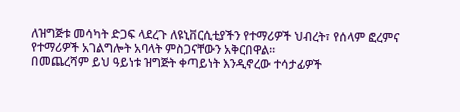ለዝግጅቱ መሳካት ድጋፍ ላደረጉ ለዩኒቨርሲቲያችን የተማሪዎች ህብረት፣ የሰላም ፎረምና የተማሪዎች አገልግሎት አባላት ምስጋናቸውን አቅርበዋል፡፡
በመጨረሻም ይህ ዓይነቱ ዝግጅት ቀጣይነት እንዲኖረው ተሳታፊዎች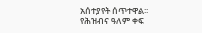አሰተያየት ሰጥተዋል፡፡
የሕዝብና ዓለም ቀፍ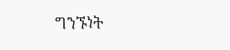ግንኙነት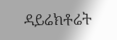ዳይሬክቶሬት